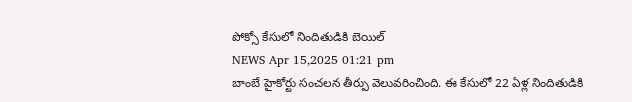పోక్సో కేసులో నిందితుడికి బెయిల్
NEWS Apr 15,2025 01:21 pm
బాంబే హైకోర్టు సంచలన తీర్పు వెలువరించింది. ఈ కేసులో 22 ఏళ్ల నిందితుడికి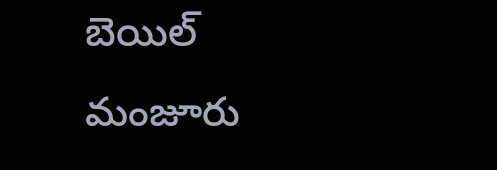బెయిల్ మంజూరు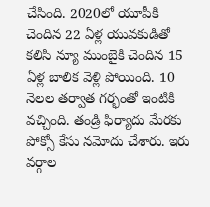చేసింది. 2020లో యూపీకి చెందిన 22 ఏళ్ల యువకుడితో కలిసి న్యూ ముంబైకి చెందిన 15 ఏళ్ల బాలిక వెళ్లి పోయింది. 10 నెలల తర్వాత గర్భంతో ఇంటికి వచ్చింది. తండ్రి ఫిర్యాదు మేరకు పోక్సో కేసు నమోదు చేశారు. ఇరు వర్గాల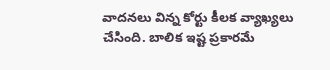వాదనలు విన్న కోర్టు కీలక వ్యాఖ్యలు చేసింది. బాలిక ఇష్ట ప్రకారమే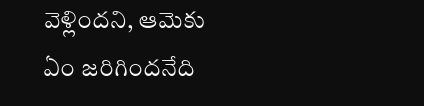వెళ్లిందని, ఆమెకు ఏం జరిగిందనేది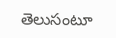తెలుసంటూ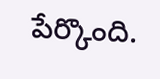పేర్కొంది.